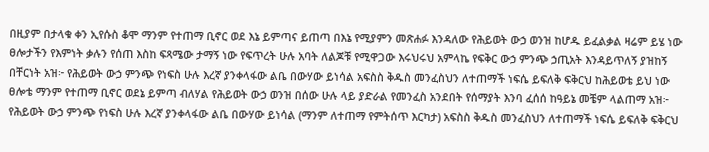በዚያም በታላቁ ቀን ኢየሱስ ቆሞ ማንም የተጠማ ቢኖር ወደ እኔ ይምጣና ይጠጣ በእኔ የሚያምን መጽሐፉ እንዳለው የሕይወት ውኃ ወንዝ ከሆዱ ይፈልቃል ዛሬም ይሄ ነው ፀሎታችን የእምነት ቃሉን የሰጠ እስከ ፍጻሜው ታማኝ ነው የፍጥረት ሁሉ አባት ለልጆቹ የሚዋጋው እሩህሩህ አምላኬ የፍቅር ውኃ ምንጭ ኃጢአት እንዳይጥለኝ ያዝከኝ በቸርነት አዝ፦ የሕይወት ውኃ ምንጭ የነፍስ ሁሉ እረኛ ያንቀላፋው ልቤ በውሃው ይነሳል አፍስስ ቅዱስ መንፈስህን ለተጠማች ነፍሴ ይፍለቅ ፍቅርህ ከሕይወቴ ይህ ነው ፀሎቴ ማንም የተጠማ ቢኖር ወደኔ ይምጣ ብለሃል የሕይወት ውኃ ወንዝ በሰው ሁሉ ላይ ያድራል የመንፈስ አንደበት የሰማያት እንባ ፈሰሰ ከዓይኔ መቼም ላልጠማ አዝ፦ የሕይወት ውኃ ምንጭ የነፍስ ሁሉ እረኛ ያንቀላፋው ልቤ በውሃው ይነሳል (ማንም ለተጠማ የምትሰጥ እርካታ) አፍስስ ቅዱስ መንፈስህን ለተጠማች ነፍሴ ይፍለቅ ፍቅርህ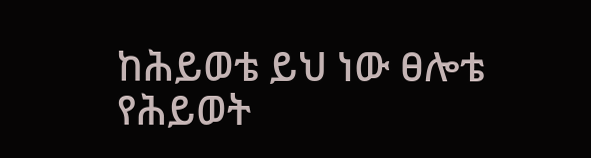ከሕይወቴ ይህ ነው ፀሎቴ የሕይወት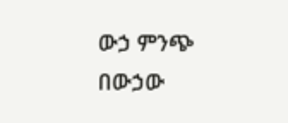ውኃ ምንጭ በውኃው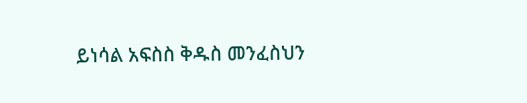ይነሳል አፍስስ ቅዱስ መንፈስህን